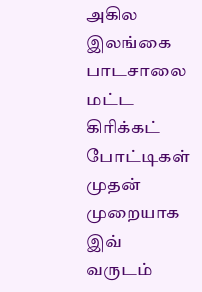அகில இலங்கை பாடசாலை மட்ட கிரிக்கட் போட்டிகள் முதன் முறையாக இவ் வருடம்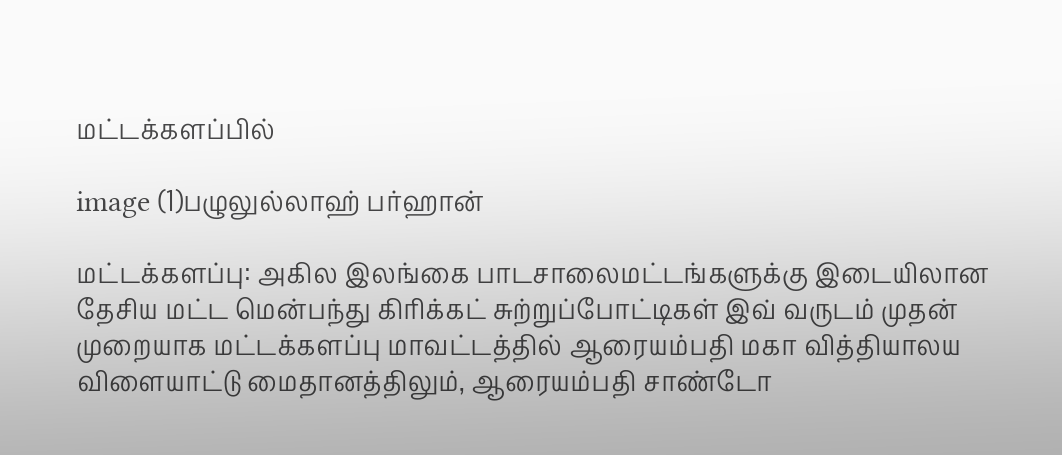மட்டக்களப்பில்

image (1)பழுலுல்லாஹ் பர்ஹான்

மட்டக்களப்பு: அகில இலங்கை பாடசாலைமட்டங்களுக்கு இடையிலான தேசிய மட்ட மென்பந்து கிரிக்கட் சுற்றுப்போட்டிகள் இவ் வருடம் முதன் முறையாக மட்டக்களப்பு மாவட்டத்தில் ஆரையம்பதி மகா வித்தியாலய விளையாட்டு மைதானத்திலும், ஆரையம்பதி சாண்டோ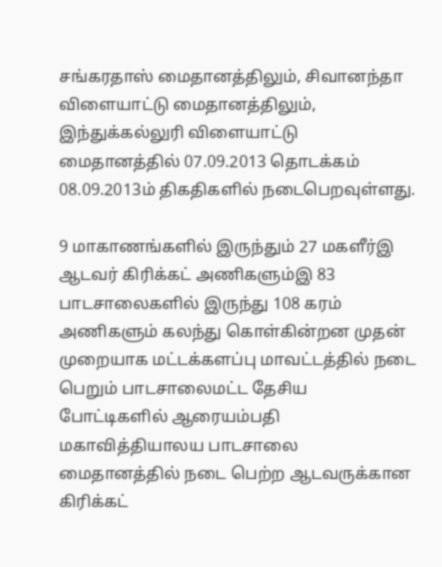சங்கரதாஸ் மைதானத்திலும், சிவானந்தா விளையாட்டு மைதானத்திலும், இந்துக்கல்லுரி விளையாட்டு மைதானத்தில் 07.09.2013 தொடக்கம் 08.09.2013ம் திகதிகளில் நடைபெறவுள்ளது.

9 மாகாணங்களில் இருந்தும் 27 மகளீர்இ ஆடவர் கிரிக்கட் அணிகளும்இ 83 பாடசாலைகளில் இருந்து 108 கரம் அணிகளும் கலந்து கொள்கின்றன முதன் முறையாக மட்டக்களப்பு மாவட்டத்தில் நடை பெறும் பாடசாலைமட்ட தேசிய போட்டிகளில் ஆரையம்பதி மகாவித்தியாலய பாடசாலை மைதானத்தில் நடை பெற்ற ஆடவருக்கான கிரிக்கட்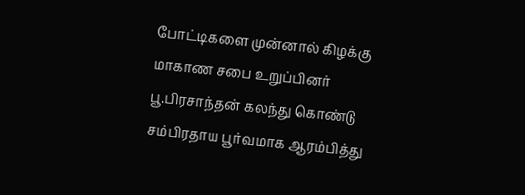போட்டிகளை முன்னால் கிழக்கு மாகாண சபை உறுப்பினர் பூ.பிரசாந்தன் கலந்து கொண்டு சம்பிரதாய பூர்வமாக ஆரம்பித்து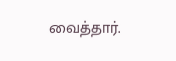வைத்தார்.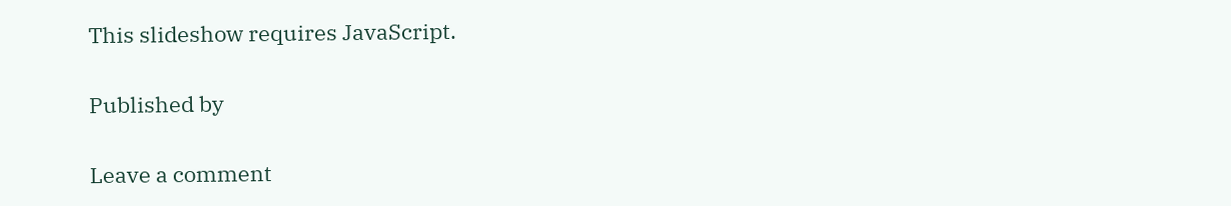This slideshow requires JavaScript.

Published by

Leave a comment